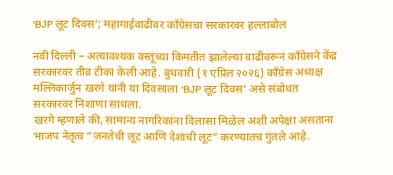‘BJP लूट दिवस’; महागाईवाढीवर काँग्रेसचा सरकारवर हल्लाबोल

नवी दिल्ली – अत्यावश्यक वस्तूंच्या किमतीत झालेल्या वाढीवरून काँग्रेसने केंद्र सरकारवर तीव्र टीका केली आहे. बुधवारी (१ एप्रिल २०२६) काँग्रेस अध्यक्ष मल्लिकार्जुन खरगे यांनी या दिवसाला ‘BJP लूट दिवस’ असे संबोधत सरकारवर निशाणा साधला.
खरगे म्हणाले की, सामान्य नागरिकांना दिलासा मिळेल अशी अपेक्षा असताना भाजप नेतृत्व “जनतेची लूट आणि देशाची लूट” करण्यातच गुंतले आहे.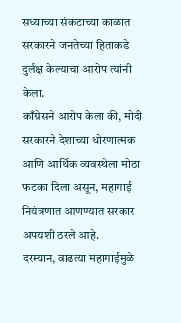सध्याच्या संकटाच्या काळात सरकारने जनतेच्या हिताकडे दुर्लक्ष केल्याचा आरोप त्यांनी केला.
काँग्रेसने आरोप केला की, मोदी सरकारने देशाच्या धोरणात्मक आणि आर्थिक व्यवस्थेला मोठा फटका दिला असून, महागाई नियंत्रणात आणण्यात सरकार अपयशी ठरले आहे.
दरम्यान, वाढत्या महागाईमुळे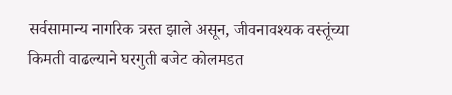सर्वसामान्य नागरिक त्रस्त झाले असून, जीवनावश्यक वस्तूंच्या किमती वाढल्याने घरगुती बजेट कोलमडत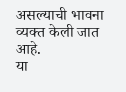असल्याची भावना व्यक्त केली जात आहे.
या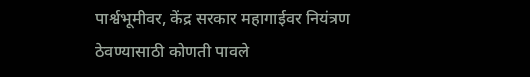पार्श्वभूमीवर, केंद्र सरकार महागाईवर नियंत्रण ठेवण्यासाठी कोणती पावले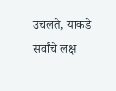उचलते, याकडे सर्वांचे लक्ष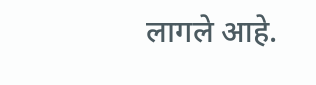लागले आहे.